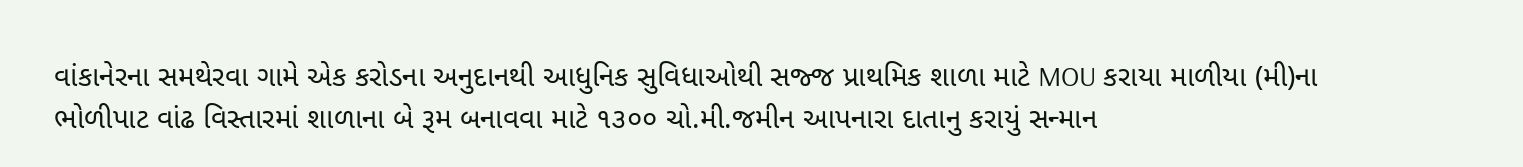વાંકાનેરના સમથેરવા ગામે એક કરોડના અનુદાનથી આધુનિક સુવિધાઓથી સજ્જ પ્રાથમિક શાળા માટે MOU કરાયા માળીયા (મી)ના ભોળીપાટ વાંઢ વિસ્તારમાં શાળાના બે રૂમ બનાવવા માટે ૧૩૦૦ ચો.મી.જમીન આપનારા દાતાનુ કરાયું સન્માન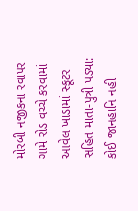મોરબી નજીકના રવાપર ગામે રોડ વચ્ચે કરવામાં આવેલ ખાડામાં સ્કૂટર સહિત માતા-પુત્રી પડ્યા: કોઈ જાનહાનિ નહી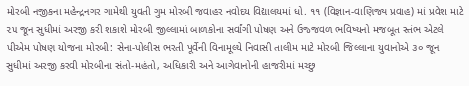મોરબી નજીકના મહેન્દ્રનગર ગામેથી યુવતી ગુમ મોરબી જવાહર નવોદય વિદ્યાલયમાં ધો. ૧૧ (વિજ્ઞાન-વાણિજ્ય પ્રવાહ) માં પ્રવેશ માટે ૨૫ જૂન સુધીમાં અરજી કરી શકાશે મોરબી જીલ્લામાં બાળકોના સર્વાંગી પોષણ અને ઉજ્જવળ ભવિષ્યનો મજબૂત સ્તંભ એટલે પીએમ પોષણ યોજના મોરબી: સેના-પોલીસ ભરતી પૂર્વેની વિનામૂલ્યે નિવાસી તાલીમ માટે મોરબી જિલ્લાના યુવાનોએ ૩૦ જૂન સુધીમાં અરજી કરવી મોરબીના સંતો-મહંતો, અધિકારી અને આગેવાનોની હાજરીમાં મચ્છુ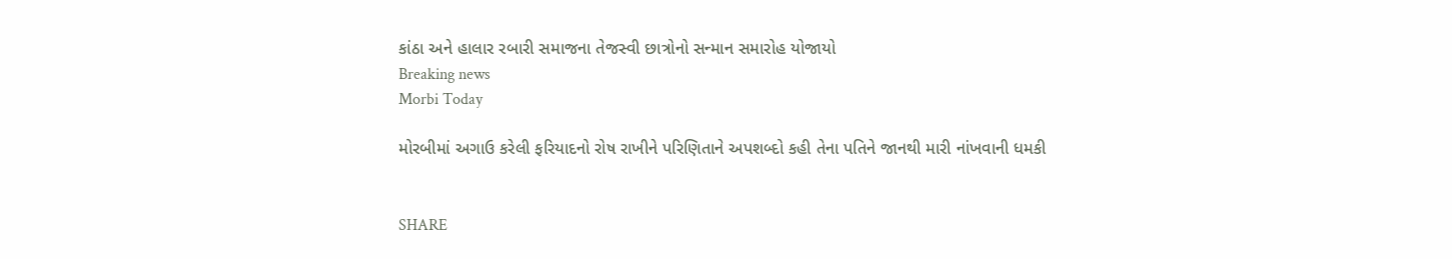કાંઠા અને હાલાર રબારી સમાજના તેજસ્વી છાત્રોનો સન્માન સમારોહ યોજાયો
Breaking news
Morbi Today

મોરબીમાં અગાઉ કરેલી ફરિયાદનો રોષ રાખીને પરિણિતાને અપશબ્દો કહી તેના પતિને જાનથી મારી નાંખવાની ધમકી


SHARE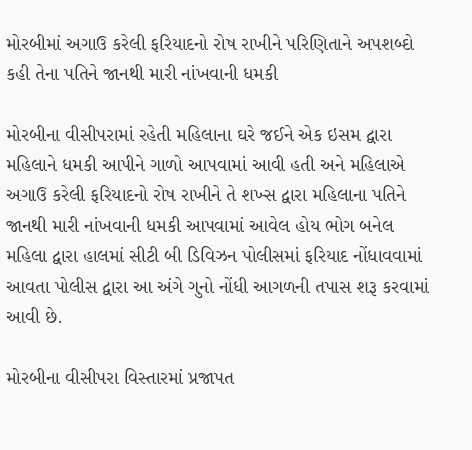મોરબીમાં અગાઉ કરેલી ફરિયાદનો રોષ રાખીને પરિણિતાને અપશબ્દો કહી તેના પતિને જાનથી મારી નાંખવાની ધમકી

મોરબીના વીસીપરામાં રહેતી મહિલાના ઘરે જઈને એક ઇસમ દ્વારા મહિલાને ધમકી આપીને ગાળો આપવામાં આવી હતી અને મહિલાએ અગાઉ કરેલી ફરિયાદનો રોષ રાખીને તે શખ્સ દ્વારા મહિલાના પતિને જાનથી મારી નાંખવાની ધમકી આપવામાં આવેલ હોય ભોગ બનેલ મહિલા દ્વારા હાલમાં સીટી બી ડિવિઝન પોલીસમાં ફરિયાદ નોંધાવવામાં આવતા પોલીસ દ્વારા આ અંગે ગુનો નોંધી આગળની તપાસ શરૂ કરવામાં આવી છે.

મોરબીના વીસીપરા વિસ્તારમાં પ્રજાપત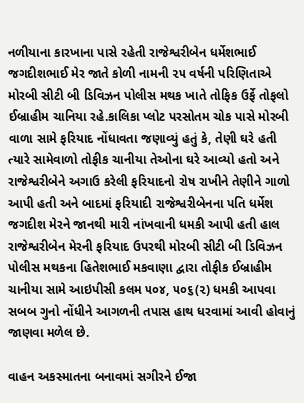નળીયાના કારખાના પાસે રહેતી રાજેશ્વરીબેન ધર્મેશભાઈ જગદીશભાઈ મેર જાતે કોળી નામની ૨૫ વર્ષની પરિણિતાએ મોરબી સીટી બી ડિવિઝન પોલીસ મથક ખાતે તોફિક ઉર્ફે તોફલો ઈબ્રાહીમ ચાનિયા રહે.કાલિકા પ્લોટ પરસોતમ ચોક પાસે મોરબી વાળા સામે ફરિયાદ નોંધાવતા જણાવ્યું હતું કે, તેણી ઘરે હતી ત્યારે સામેવાળો તોફીક ચાનીયા તેઓના ઘરે આવ્યો હતો અને રાજેશ્વરીબેને અગાઉ કરેલી ફરિયાદનો રોષ રાખીને તેણીને ગાળો આપી હતી અને બાદમાં ફરિયાદી રાજેશ્વરીબેનના પતિ ધર્મેશ જગદીશ મેરને જાનથી મારી નાંખવાની ધમકી આપી હતી હાલ રાજેશ્વરીબેન મેરની ફરિયાદ ઉપરથી મોરબી સીટી બી ડિવિઝન પોલીસ મથકના હિતેશભાઈ મકવાણા દ્વારા તોફીક ઈબ્રાહીમ ચાનીયા સામે આઇપીસી કલમ ૫૦૪, ૫૦૬(૨) ધમકી આપવા સબબ ગુનો નોંધીને આગળની તપાસ હાથ ધરવામાં આવી હોવાનું જાણવા મળેલ છે.

વાહન અકસ્માતના બનાવમાં સગીરને ઈજા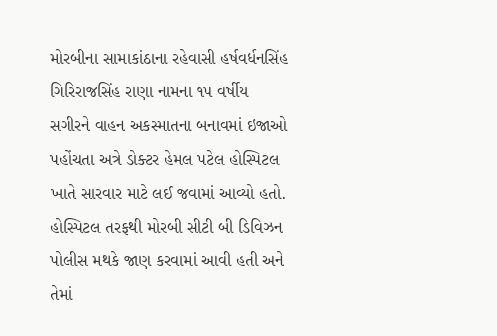મોરબીના સામાકાંઠાના રહેવાસી હર્ષવર્ધનસિંહ ગિરિરાજસિંહ રાણા નામના ૧૫ વર્ષીય સગીરને વાહન અકસ્માતના બનાવમાં ઇજાઓ પહોંચતા અત્રે ડોક્ટર હેમલ પટેલ હોસ્પિટલ ખાતે સારવાર માટે લઈ જવામાં આવ્યો હતો. હોસ્પિટલ તરફથી મોરબી સીટી બી ડિવિઝન પોલીસ મથકે જાણ કરવામાં આવી હતી અને તેમાં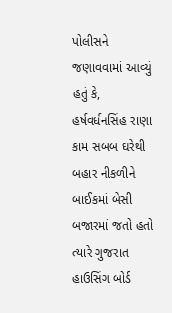પોલીસને જણાવવામાં આવ્યું હતું કે, હર્ષવર્ધનસિંહ રાણા કામ સબબ ઘરેથી બહાર નીકળીને બાઈકમાં બેસી બજારમાં જતો હતો ત્યારે ગુજરાત હાઉસિંગ બોર્ડ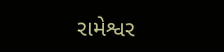રામેશ્વર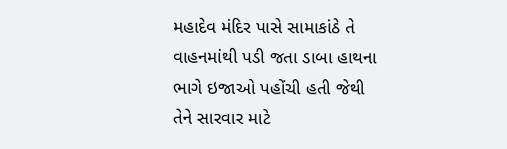મહાદેવ મંદિર પાસે સામાકાંઠે તે વાહનમાંથી પડી જતા ડાબા હાથના ભાગે ઇજાઓ પહોંચી હતી જેથી તેને સારવાર માટે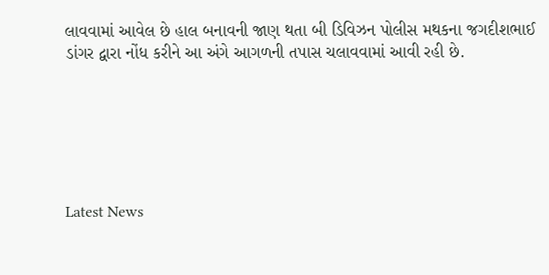લાવવામાં આવેલ છે હાલ બનાવની જાણ થતા બી ડિવિઝન પોલીસ મથકના જગદીશભાઈ ડાંગર દ્વારા નોંધ કરીને આ અંગે આગળની તપાસ ચલાવવામાં આવી રહી છે.






Latest News